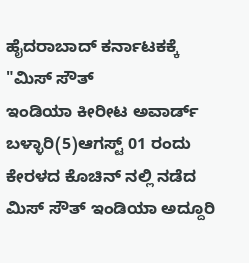ಹೈದರಾಬಾದ್ ಕರ್ನಾಟಕಕ್ಕೆ "ಮಿಸ್ ಸೌತ್
ಇಂಡಿಯಾ ಕೀರೀಟ ಅವಾರ್ಡ್
ಬಳ್ಳಾರಿ(5)ಆಗಸ್ಟ್ 01 ರಂದು ಕೇರಳದ ಕೊಚಿನ್ ನಲ್ಲಿ ನಡೆದ ಮಿಸ್ ಸೌತ್ ಇಂಡಿಯಾ ಅದ್ದೂರಿ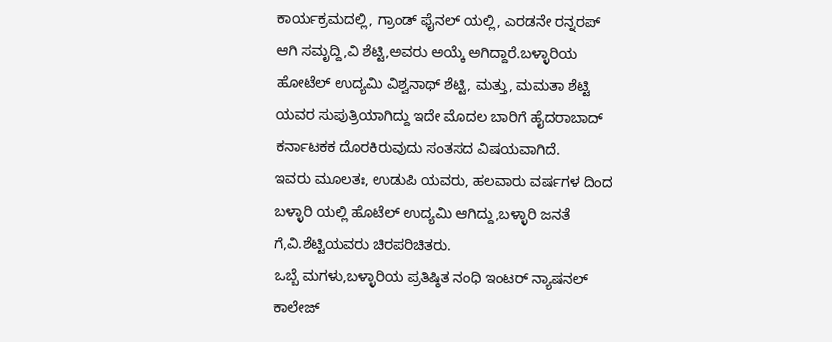ಕಾರ್ಯಕ್ರಮದಲ್ಲಿ, ಗ್ರಾಂಡ್ ಫೈನಲ್ ಯಲ್ಲಿ, ಎರಡನೇ ರನ್ನರಪ್ ಆಗಿ ಸಮೃದ್ದಿ,ವಿ ಶೆಟ್ಟಿ,ಅವರು ಅಯ್ಕೆ ಅಗಿದ್ದಾರೆ.ಬಳ್ಳಾರಿಯ ಹೋಟೆಲ್ ಉದ್ಯಮಿ ವಿಶ್ವನಾಥ್ ಶೆಟ್ಟಿ, ಮತ್ತು, ಮಮತಾ ಶೆಟ್ಟಿ ಯವರ ಸುಪುತ್ರಿಯಾಗಿದ್ದು ಇದೇ ಮೊದಲ ಬಾರಿಗೆ ಹೈದರಾಬಾದ್ ಕರ್ನಾಟಕಕ ದೊರಕಿರುವುದು ಸಂತಸದ ವಿಷಯವಾಗಿದೆ.
ಇವರು ಮೂಲತಃ, ಉಡುಪಿ ಯವರು, ಹಲವಾರು ವರ್ಷಗಳ ದಿಂದ ಬಳ್ಳಾರಿ ಯಲ್ಲಿ ಹೊಟೆಲ್ ಉದ್ಯಮಿ ಆಗಿದ್ದು,ಬಳ್ಳಾರಿ ಜನತೆ ಗೆ,ವಿ.ಶೆಟ್ಟಿಯವರು ಚಿರಪರಿಚಿತರು.
ಒಬ್ಬೆ ಮಗಳು,ಬಳ್ಳಾರಿಯ ಪ್ರತಿಷ್ಠಿತ ನಂಧಿ ಇಂಟರ್ ನ್ಯಾಷನಲ್ ಕಾಲೇಜ್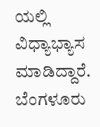ಯಲ್ಲಿ ವಿಧ್ಯಾಭ್ಯಾಸ ಮಾಡಿದ್ದಾರೆ.
ಬೆಂಗಳೂರು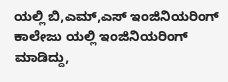ಯಲ್ಲಿ ಬಿ,ಎಮ್,ಎಸ್ ಇಂಜಿನಿಯರಿಂಗ್ ಕಾಲೇಜು ಯಲ್ಲಿ ಇಂಜಿನಿಯರಿಂಗ್ ಮಾಡಿದ್ದು,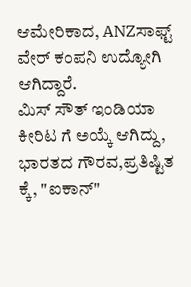ಆಮೇರಿಕಾದ, ANZಸಾಫ್ಟ್ ವೇರ್ ಕಂಪನಿ ಉದ್ಯೋಗಿ ಆಗಿದ್ದಾರೆ.
ಮಿಸ್ ಸೌತ್ ಇಂಡಿಯಾ ಕೀರಿಟ ಗೆ ಅಯ್ಕೆ ಆಗಿದ್ದು, ಭಾರತದ ಗೌರವ,ಪ್ರತಿಷ್ಟಿತ ಕ್ಕೆ, "ಐಕಾನ್"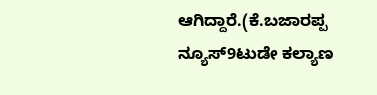ಆಗಿದ್ದಾರೆ.(ಕೆ.ಬಜಾರಪ್ಪ ನ್ಯೂಸ್9ಟುಡೇ ಕಲ್ಯಾಣ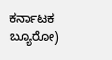ಕರ್ನಾಟಕ ಬ್ಯೂರೋ)